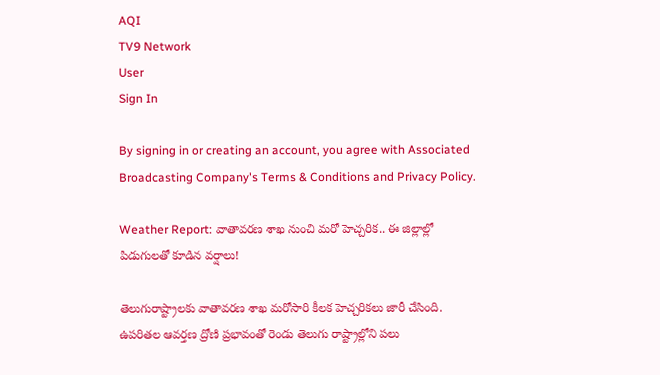AQI
TV9 Network
User
Sign In

By signing in or creating an account, you agree with Associated Broadcasting Company's Terms & Conditions and Privacy Policy.

Weather Report: వాతావరణ శాఖ నుంచి మరో హెచ్చరిక.. ఈ జిల్లాల్లో పిడుగులతో కూడిన వర్షాలు!

తెలుగురాష్ట్రాలకు వాతావరణ శాఖ మరోసారి కీలక హెచ్చరికలు జారీ చేసింది. ఉపరితల ఆవర్తణ ద్రోణి ప్రభావంతో రెండు తెలుగు రాష్ట్రాల్లోని పలు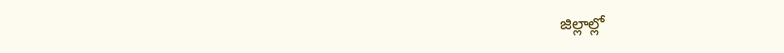జిల్లాల్లో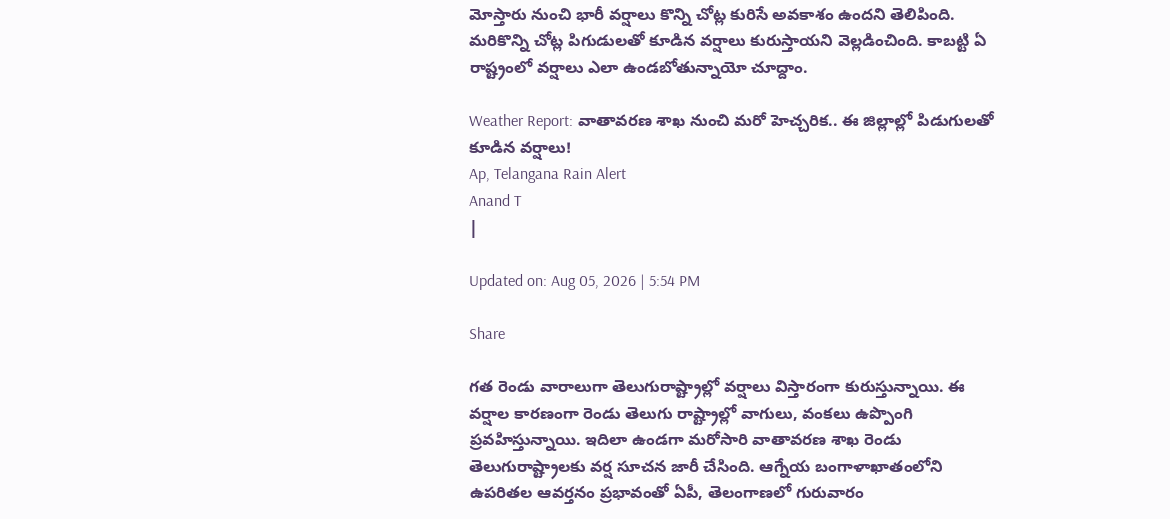మోస్తారు నుంచి భారీ వర్షాలు కొన్ని చోట్ల కురిసే అవకాశం ఉందని తెలిపింది. మరికొన్ని చోట్ల పిగుడులతో కూడిన వర్షాలు కురుస్తాయని వెల్లడించింది. కాబట్టి ఏ రాష్ట్రంలో వర్షాలు ఎలా ఉండబోతున్నాయో చూద్దాం.

Weather Report: వాతావరణ శాఖ నుంచి మరో హెచ్చరిక.. ఈ జిల్లాల్లో పిడుగులతో కూడిన వర్షాలు!
Ap, Telangana Rain Alert
Anand T
|

Updated on: Aug 05, 2026 | 5:54 PM

Share

గత రెండు వారాలుగా తెలుగురాష్ట్రాల్లో వర్షాలు విస్తారంగా కురుస్తున్నాయి. ఈ వర్షాల కారణంగా రెండు తెలుగు రాష్ట్రాల్లో వాగులు, వంకలు ఉప్పొంగి ప్రవహిస్తున్నాయి. ఇదిలా ఉండగా మరోసారి వాతావరణ శాఖ రెండు తెలుగురాష్ట్రాలకు వర్ష సూచన జారీ చేసింది. ఆగ్నేయ బంగాళాఖాతంలోని ఉపరితల ఆవర్తనం ప్రభావంతో ఏపీ, తెలంగాణలో గురువారం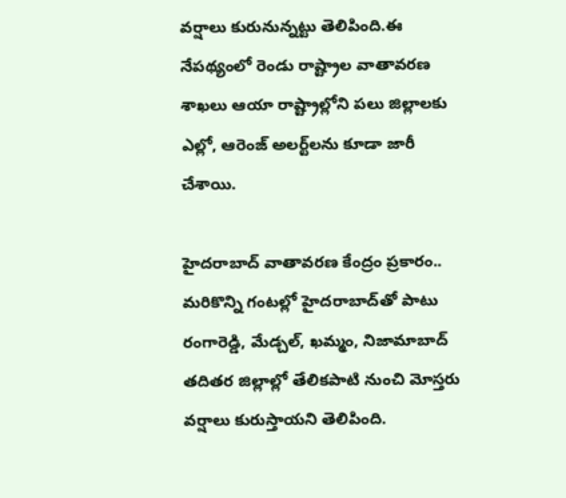వర్షాలు కురునున్నట్టు తెలిపింది.ఈ నేపథ్యంలో రెండు రాష్ట్రాల వాతావరణ శాఖలు ఆయా రాష్ట్రాల్లోని పలు జిల్లాలకు ఎల్లో, ఆరెంజ్ అలర్ట్‌లను కూడా జారీ చేశాయి.

హైదరాబాద్ వాతావరణ కేంద్రం ప్రకారం.. మరికొన్ని గంటల్లో హైదరాబాద్‌తో పాటు రంగారెడ్డి, మేడ్చల్, ఖమ్మం, నిజామాబాద్ తదితర జిల్లాల్లో తేలికపాటి నుంచి మోస్తరు వర్షాలు కురుస్తాయని తెలిపింది.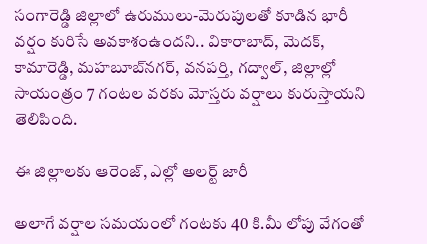సంగారెడ్డి జిల్లాలో ఉరుములు-మెరుపులతో కూడిన భారీ వర్షం కురిసే అవకాశంఉందని.. వికారాబాద్, మెదక్, కామారెడ్డి, మహబూబ్‌నగర్, వనపర్తి, గద్వాల్, జిల్లాల్లో సాయంత్రం 7 గంటల వరకు మోస్తరు వర్షాలు కురుస్తాయని తెలిపింది.

ఈ జిల్లాలకు ఆరెంజ్, ఎల్లో అలర్ట్‌ జారీ

అలాగే వర్షాల సమయంలో గంటకు 40 కి.మీ లోపు వేగంతో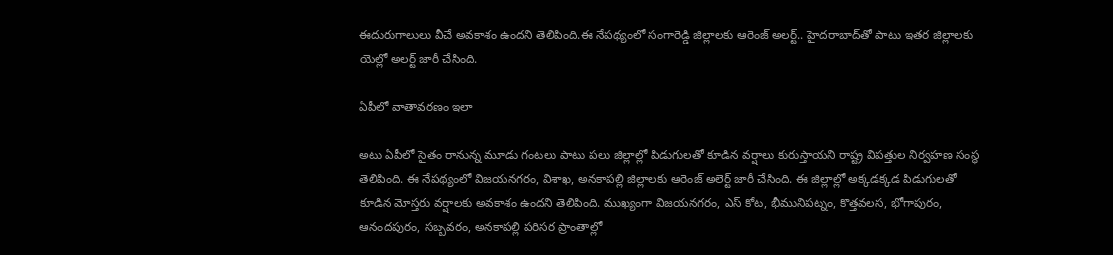ఈదురుగాలులు వీచే అవకాశం ఉందని తెలిపింది.ఈ నేపథ్యంలో సంగారెడ్డి జిల్లాలకు ఆరెంజ్ అలర్ట్.. హైదరాబాద్‌తో పాటు ఇతర జిల్లాలకు యెల్లో అలర్ట్ జారీ చేసింది.

ఏపీలో వాతావరణం ఇలా

అటు ఏపీలో సైతం రానున్న మూడు గంటలు పాటు పలు జిల్లాల్లో పిడుగులతో కూడిన వర్షాలు కురుస్తాయని రాష్ట్ర విపత్తుల నిర్వహణ సంస్థ తెలిపింది. ఈ నేపథ్యంలో విజయనగరం, విశాఖ, అనకాపల్లి జిల్లాలకు ఆరెంజ్ అలెర్ట్ జారీ చేసింది. ఈ జిల్లాల్లో అక్కడక్కడ పిడుగులతో కూడిన మోస్తరు వర్షాలకు అవకాశం ఉందని తెలిపింది. ముఖ్యంగా విజయనగరం, ఎస్ కోట, భీమునిపట్నం, కొత్తవలస, భోగాపురం, ఆనందపురం, సబ్బవరం, అనకాపల్లి పరిసర ప్రాంతాల్లో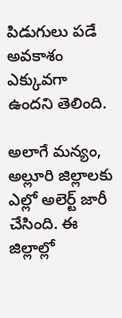పిడుగులు పడే అవకాశం ఎక్కువగా ఉందని తెలింది.

అలాగే మన్యం, అల్లూరి జిల్లాలకు ఎల్లో అలెర్ట్ జారీ చేసింది. ఈ జిల్లాల్లో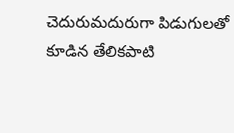చెదురుమదురుగా పిడుగులతో కూడిన తేలికపాటి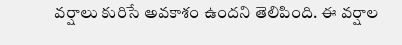వర్షాలు కురిసే అవకాశం ఉందని తెలిపింది. ఈ వర్షాల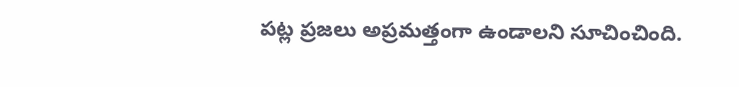పట్ల ప్రజలు అప్రమత్తంగా ఉండాలని సూచించింది.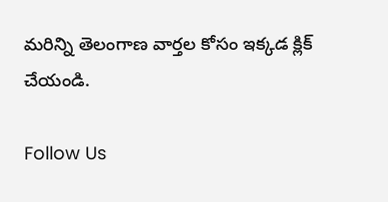మరిన్ని తెలంగాణ వార్తల కోసం ఇక్కడ క్లిక్ చేయండి.

Follow Us